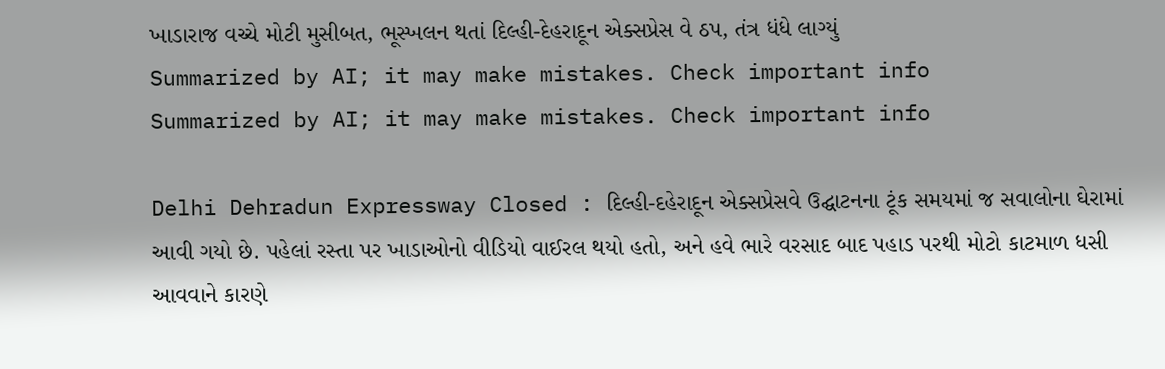ખાડારાજ વચ્ચે મોટી મુસીબત, ભૂસ્ખલન થતાં દિલ્હી-દેહરાદૂન એક્સપ્રેસ વે ઠપ, તંત્ર ધંધે લાગ્યું
Summarized by AI; it may make mistakes. Check important info
Summarized by AI; it may make mistakes. Check important info

Delhi Dehradun Expressway Closed : દિલ્હી-દહેરાદૂન એક્સપ્રેસવે ઉદ્ઘાટનના ટૂંક સમયમાં જ સવાલોના ઘેરામાં આવી ગયો છે. પહેલાં રસ્તા પર ખાડાઓનો વીડિયો વાઈરલ થયો હતો, અને હવે ભારે વરસાદ બાદ પહાડ પરથી મોટો કાટમાળ ધસી આવવાને કારણે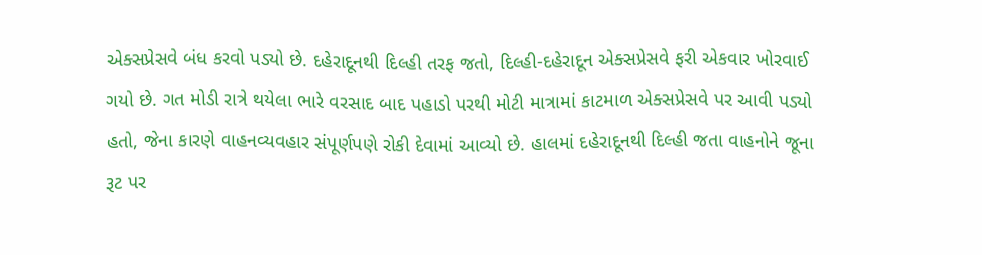એક્સપ્રેસવે બંધ કરવો પડ્યો છે. દહેરાદૂનથી દિલ્હી તરફ જતો, દિલ્હી-દહેરાદૂન એક્સપ્રેસવે ફરી એકવાર ખોરવાઈ ગયો છે. ગત મોડી રાત્રે થયેલા ભારે વરસાદ બાદ પહાડો પરથી મોટી માત્રામાં કાટમાળ એક્સપ્રેસવે પર આવી પડ્યો હતો, જેના કારણે વાહનવ્યવહાર સંપૂર્ણપણે રોકી દેવામાં આવ્યો છે. હાલમાં દહેરાદૂનથી દિલ્હી જતા વાહનોને જૂના રૂટ પર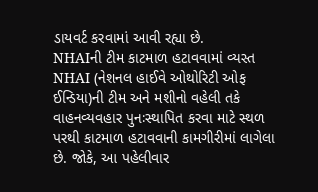ડાયવર્ટ કરવામાં આવી રહ્યા છે.
NHAIની ટીમ કાટમાળ હટાવવામાં વ્યસ્ત
NHAI (નેશનલ હાઈવે ઓથોરિટી ઓફ ઈન્ડિયા)ની ટીમ અને મશીનો વહેલી તકે વાહનવ્યવહાર પુનઃસ્થાપિત કરવા માટે સ્થળ પરથી કાટમાળ હટાવવાની કામગીરીમાં લાગેલા છે. જોકે, આ પહેલીવાર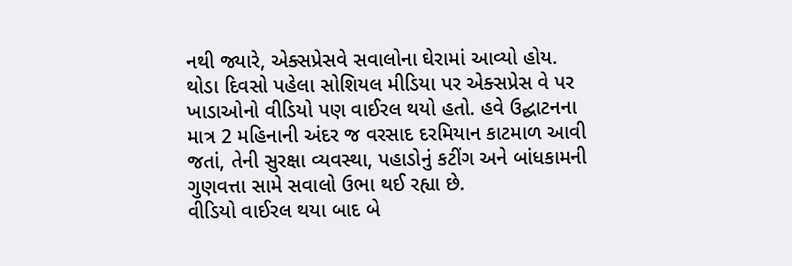નથી જ્યારે, એક્સપ્રેસવે સવાલોના ઘેરામાં આવ્યો હોય. થોડા દિવસો પહેલા સોશિયલ મીડિયા પર એક્સપ્રેસ વે પર ખાડાઓનો વીડિયો પણ વાઈરલ થયો હતો. હવે ઉદ્ઘાટનના માત્ર 2 મહિનાની અંદર જ વરસાદ દરમિયાન કાટમાળ આવી જતાં, તેની સુરક્ષા વ્યવસ્થા, પહાડોનું કટીંગ અને બાંધકામની ગુણવત્તા સામે સવાલો ઉભા થઈ રહ્યા છે.
વીડિયો વાઈરલ થયા બાદ બે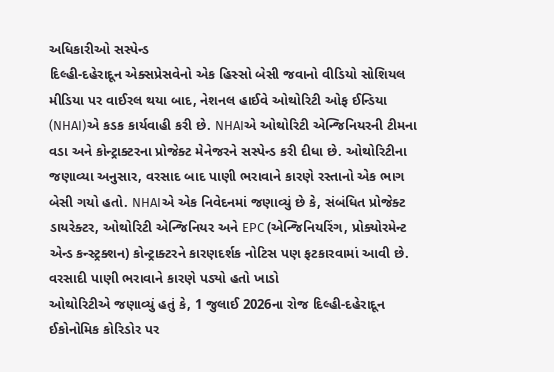અધિકારીઓ સસ્પેન્ડ
દિલ્હી-દહેરાદૂન એક્સપ્રેસવેનો એક હિસ્સો બેસી જવાનો વીડિયો સોશિયલ મીડિયા પર વાઈરલ થયા બાદ, નેશનલ હાઈવે ઓથોરિટી ઓફ ઈન્ડિયા (NHAI)એ કડક કાર્યવાહી કરી છે. NHAIએ ઓથોરિટી એન્જિનિયરની ટીમના વડા અને કોન્ટ્રાક્ટરના પ્રોજેક્ટ મેનેજરને સસ્પેન્ડ કરી દીધા છે. ઓથોરિટીના જણાવ્યા અનુસાર, વરસાદ બાદ પાણી ભરાવાને કારણે રસ્તાનો એક ભાગ બેસી ગયો હતો. NHAIએ એક નિવેદનમાં જણાવ્યું છે કે, સંબંધિત પ્રોજેક્ટ ડાયરેક્ટર, ઓથોરિટી એન્જિનિયર અને EPC (એન્જિનિયરિંગ, પ્રોક્યોરમેન્ટ એન્ડ કન્સ્ટ્રક્શન) કોન્ટ્રાક્ટરને કારણદર્શક નોટિસ પણ ફટકારવામાં આવી છે.
વરસાદી પાણી ભરાવાને કારણે પડ્યો હતો ખાડો
ઓથોરિટીએ જણાવ્યું હતું કે, 1 જુલાઈ 2026ના રોજ દિલ્હી-દહેરાદૂન ઈકોનોમિક કોરિડોર પર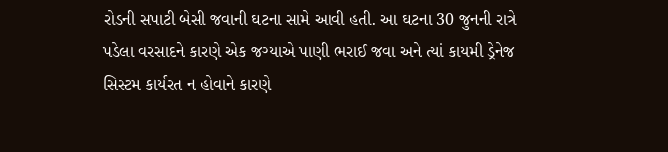રોડની સપાટી બેસી જવાની ઘટના સામે આવી હતી. આ ઘટના 30 જુનની રાત્રે પડેલા વરસાદને કારણે એક જગ્યાએ પાણી ભરાઈ જવા અને ત્યાં કાયમી ડ્રેનેજ સિસ્ટમ કાર્યરત ન હોવાને કારણે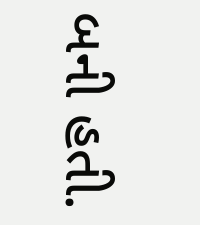બની હતી.